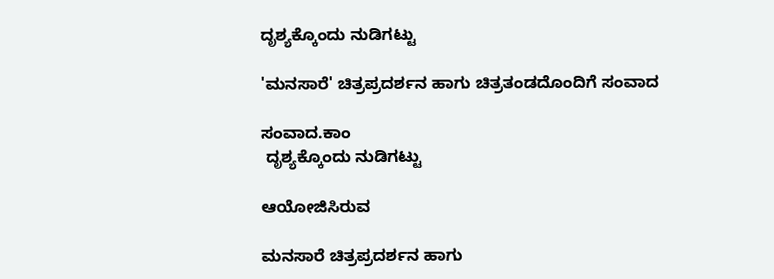ದೃಶ್ಯಕ್ಕೊಂದು ನುಡಿಗಟ್ಟು

'ಮನಸಾರೆ' ಚಿತ್ರಪ್ರದರ್ಶನ ಹಾಗು ಚಿತ್ರತಂಡದೊಂದಿಗೆ ಸಂವಾದ

ಸಂವಾದ.ಕಾಂ
 ದೃಶ್ಯಕ್ಕೊಂದು ನುಡಿಗಟ್ಟು

ಆಯೋಜಿಸಿರುವ

ಮನಸಾರೆ ಚಿತ್ರಪ್ರದರ್ಶನ ಹಾಗು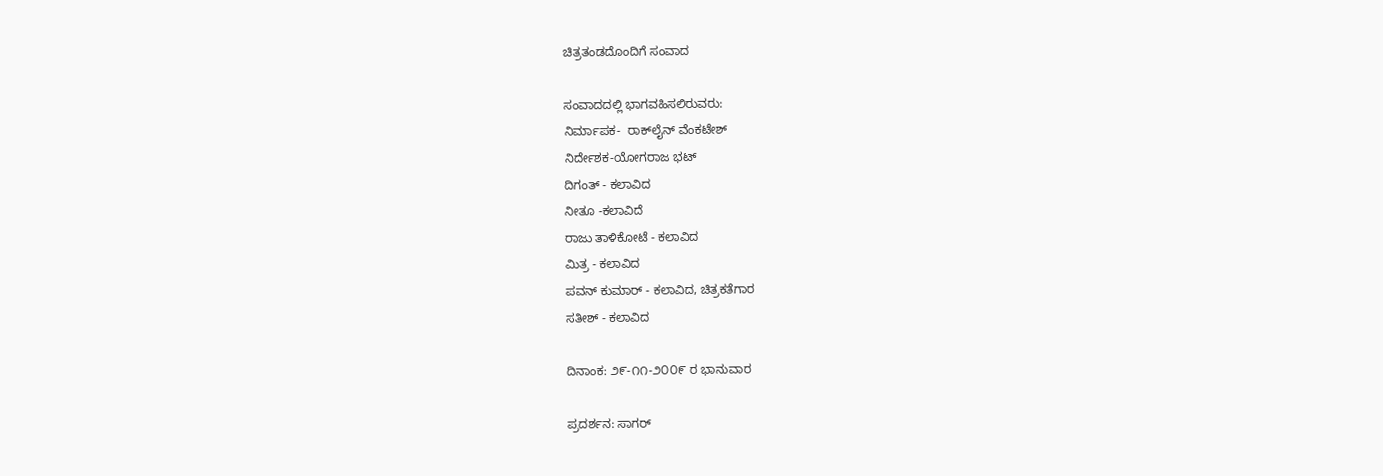ಚಿತ್ರತಂಡದೊಂದಿಗೆ ಸಂವಾದ

ಸಂವಾದದಲ್ಲಿ ಭಾಗವಹಿಸಲಿರುವರು:
ನಿರ್ಮಾಪಕ-  ರಾಕ್‌ಲೈನ್ ವೆಂಕಟೇಶ್
ನಿರ್ದೇಶಕ-ಯೋಗರಾಜ ಭಟ್
ದಿಗಂತ್ - ಕಲಾವಿದ
ನೀತೂ -ಕಲಾವಿದೆ
ರಾಜು ತಾಳಿಕೋಟೆ - ಕಲಾವಿದ
ಮಿತ್ರ - ಕಲಾವಿದ
ಪವನ್ ಕುಮಾರ್ - ಕಲಾವಿದ, ಚಿತ್ರಕತೆಗಾರ
ಸತೀಶ್ - ಕಲಾವಿದ

ದಿನಾಂಕ: ೨೯-೧೧-೨೦೦೯ ರ ಭಾನುವಾರ

ಪ್ರದರ್ಶನ: ಸಾಗರ್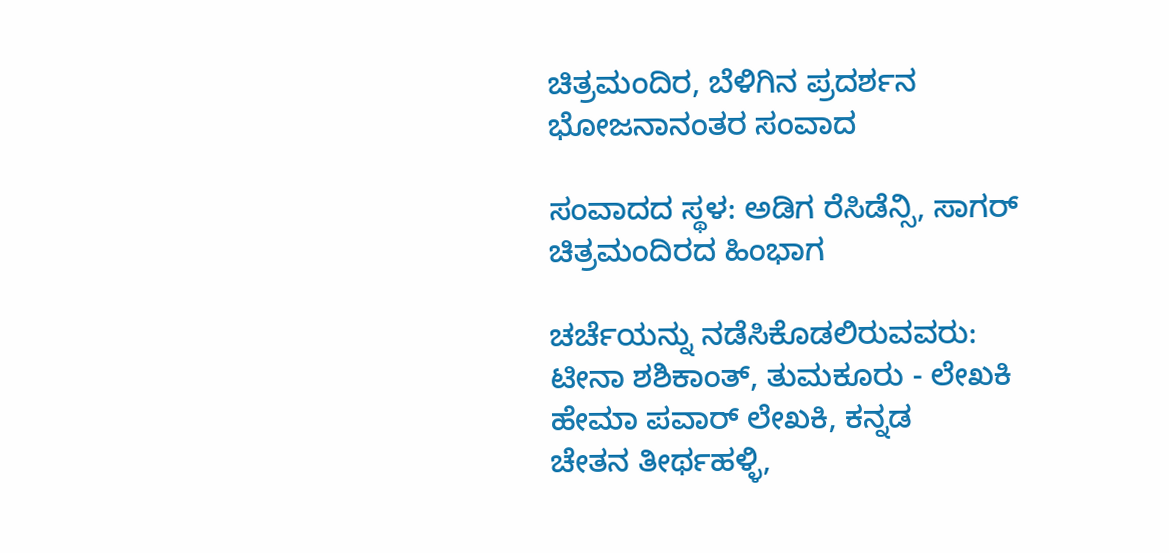ಚಿತ್ರಮಂದಿರ, ಬೆಳಿಗಿನ ಪ್ರದರ್ಶನ
ಭೋಜನಾನಂತರ ಸಂವಾದ

ಸಂವಾದದ ಸ್ಥಳ: ಅಡಿಗ ರೆಸಿಡೆನ್ಸಿ, ಸಾಗರ್ ಚಿತ್ರಮಂದಿರದ ಹಿಂಭಾಗ

ಚರ್ಚೆಯನ್ನು ನಡೆಸಿಕೊಡಲಿರುವವರು:
ಟೀನಾ ಶಶಿಕಾಂತ್, ತುಮಕೂರು - ಲೇಖಕಿ
ಹೇಮಾ ಪವಾರ್ ಲೇಖಕಿ, ಕನ್ನಡ
ಚೇತನ ತೀರ್ಥಹಳ್ಳಿ,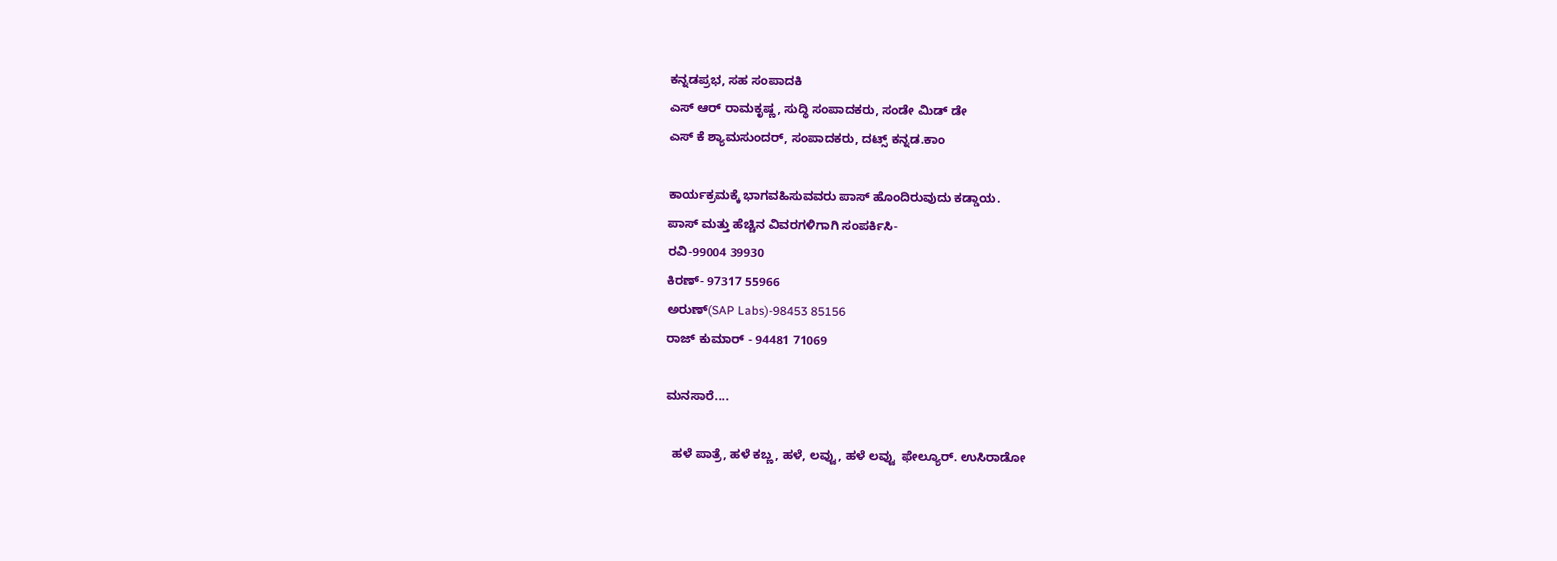ಕನ್ನಡಪ್ರಭ, ಸಹ ಸಂಪಾದಕಿ
ಎಸ್ ಆರ್ ರಾಮಕೃಷ್ಣ, ಸುದ್ಧಿ ಸಂಪಾದಕರು, ಸಂಡೇ ಮಿಡ್ ಡೇ
ಎಸ್ ಕೆ ಶ್ಯಾಮಸುಂದರ್, ಸಂಪಾದಕರು, ದಟ್ಸ್ ಕನ್ನಡ.ಕಾಂ

ಕಾರ್ಯಕ್ರಮಕ್ಕೆ ಭಾಗವಹಿಸುವವರು ಪಾಸ್ ಹೊಂದಿರುವುದು ಕಡ್ಡಾಯ.
ಪಾಸ್ ಮತ್ತು ಹೆಚ್ಚಿನ ವಿವರಗಳಿಗಾಗಿ ಸಂಪರ್ಕಿಸಿ-
ರವಿ-99004 39930
ಕಿರಣ್- 97317 55966
ಅರುಣ್(SAP Labs)-98453 85156
ರಾಜ್ ಕುಮಾರ್ - 94481 71069

ಮನಸಾರೆ....

  ಹಳೆ ಪಾತ್ರೆ, ಹಳೆ ಕಬ್ಣ, ಹಳೆ, ಲವ್ವು, ಹಳೆ ಲವ್ವು  ಫೇಲ್ಯೂರ್. ಉಸಿರಾಡೋ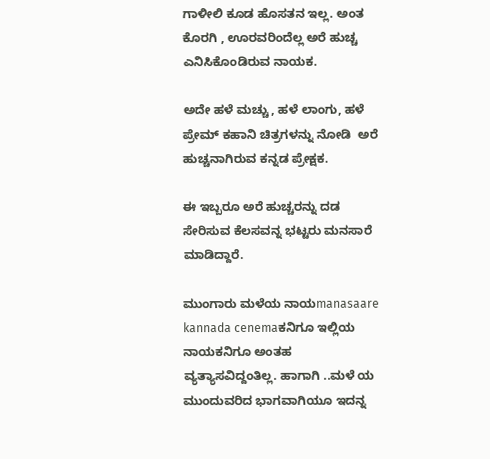ಗಾಳೀಲಿ ಕೂಡ ಹೊಸತನ ಇಲ್ಲ. ಅಂತ ಕೊರಗಿ , ಊರವರಿಂದೆಲ್ಲ ಅರೆ ಹುಚ್ಚ ಎನಿಸಿಕೊಂಡಿರುವ ನಾಯಕ.

ಅದೇ ಹಳೆ ಮಚ್ಚು, ಹಳೆ ಲಾಂಗು, ಹಳೆ ಪ್ರೇಮ್ ಕಹಾನಿ ಚಿತ್ರಗಳನ್ನು ನೋಡಿ  ಅರೆ ಹುಚ್ಚನಾಗಿರುವ ಕನ್ನಡ ಪ್ರೇಕ್ಷಕ.

ಈ ಇಬ್ಬರೂ ಅರೆ ಹುಚ್ಚರನ್ನು ದಡ ಸೇರಿಸುವ ಕೆಲಸವನ್ನ ಭಟ್ಟರು ಮನಸಾರೆ ಮಾಡಿದ್ದಾರೆ.

ಮುಂಗಾರು ಮಳೆಯ ನಾಯmanasaare kannada cenemaಕನಿಗೂ ಇಲ್ಲಿಯ ನಾಯಕನಿಗೂ ಅಂತಹ ವ್ಯತ್ಯಾಸವಿದ್ದಂತಿಲ್ಲ. ಹಾಗಾಗಿ ..ಮಳೆ ಯ ಮುಂದುವರಿದ ಭಾಗವಾಗಿಯೂ ಇದನ್ನ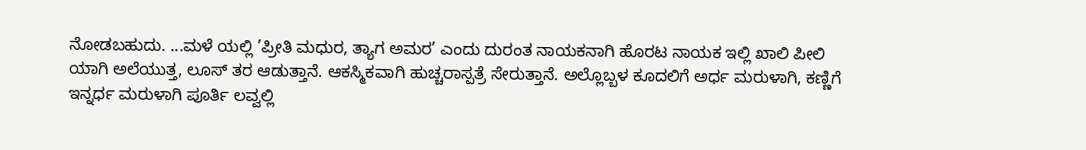ನೋಡಬಹುದು. ...ಮಳೆ ಯಲ್ಲಿ ’ಪ್ರೀತಿ ಮಧುರ, ತ್ಯಾಗ ಅಮರ’ ಎಂದು ದುರಂತ ನಾಯಕನಾಗಿ ಹೊರಟ ನಾಯಕ ಇಲ್ಲಿ ಖಾಲಿ ಪೀಲಿ ಯಾಗಿ ಅಲೆಯುತ್ತ, ಲೂಸ್ ತರ ಆಡುತ್ತಾನೆ. ಆಕಸ್ಮಿಕವಾಗಿ ಹುಚ್ಚರಾಸ್ಪತ್ರೆ ಸೇರುತ್ತಾನೆ. ಅಲ್ಲೊಬ್ಬಳ ಕೂದಲಿಗೆ ಅರ್ಧ ಮರುಳಾಗಿ, ಕಣ್ಣಿಗೆ ಇನ್ನರ್ಧ ಮರುಳಾಗಿ ಪೂರ್ತಿ ಲವ್ವಲ್ಲಿ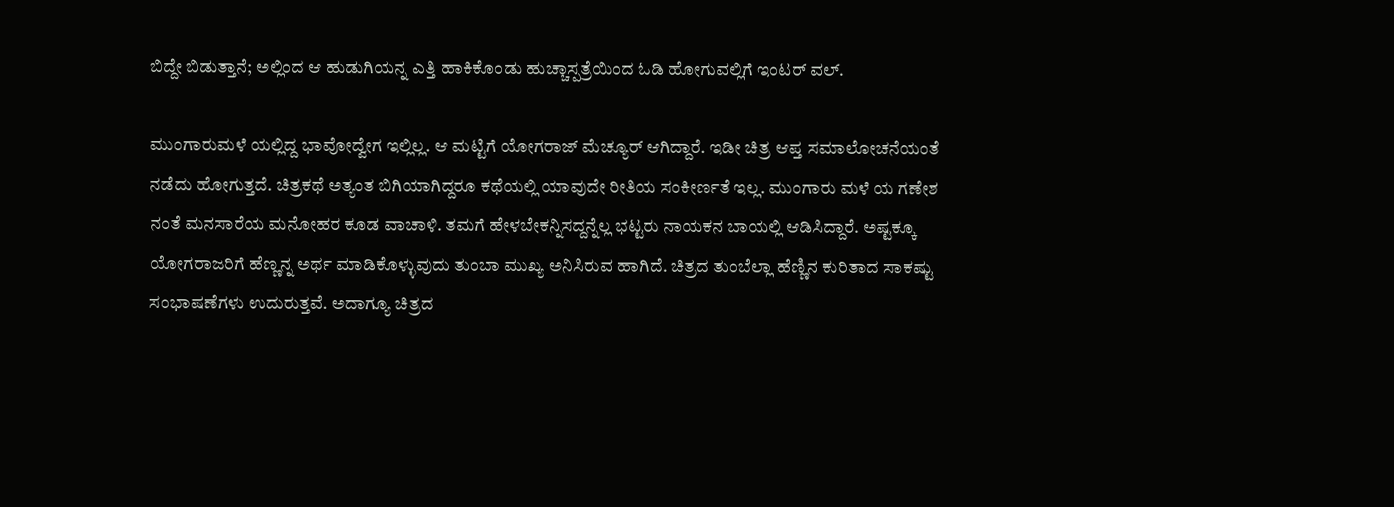ಬಿದ್ದೇ ಬಿಡುತ್ತಾನೆ; ಅಲ್ಲಿಂದ ಆ ಹುಡುಗಿಯನ್ನ ಎತ್ತಿ ಹಾಕಿಕೊಂಡು ಹುಚ್ಚಾಸ್ಪತ್ರೆಯಿಂದ ಓಡಿ ಹೋಗುವಲ್ಲಿಗೆ ಇಂಟರ್ ವಲ್.

ಮುಂಗಾರುಮಳೆ ಯಲ್ಲಿದ್ದ ಭಾವೋದ್ವೇಗ ಇಲ್ಲಿಲ್ಲ. ಆ ಮಟ್ಟಿಗೆ ಯೋಗರಾಜ್ ಮೆಚ್ಯೂರ್ ಆಗಿದ್ದಾರೆ. ಇಡೀ ಚಿತ್ರ ಆಪ್ತ ಸಮಾಲೋಚನೆಯಂತೆ ನಡೆದು ಹೋಗುತ್ತದೆ. ಚಿತ್ರಕಥೆ ಅತ್ಯಂತ ಬಿಗಿಯಾಗಿದ್ದರೂ ಕಥೆಯಲ್ಲಿ ಯಾವುದೇ ರೀತಿಯ ಸಂಕೀರ್ಣತೆ ಇಲ್ಲ. ಮುಂಗಾರು ಮಳೆ ಯ ಗಣೇಶ ನಂತೆ ಮನಸಾರೆಯ ಮನೋಹರ ಕೂಡ ವಾಚಾಳಿ. ತಮಗೆ ಹೇಳಬೇಕನ್ನಿಸದ್ದನ್ನೆಲ್ಲ ಭಟ್ಟರು ನಾಯಕನ ಬಾಯಲ್ಲಿ ಆಡಿಸಿದ್ದಾರೆ. ಅಷ್ಟಕ್ಕೂ ಯೋಗರಾಜರಿಗೆ ಹೆಣ್ಣನ್ನ ಅರ್ಥ ಮಾಡಿಕೊಳ್ಳುವುದು ತುಂಬಾ ಮುಖ್ಯ ಅನಿಸಿರುವ ಹಾಗಿದೆ. ಚಿತ್ರದ ತುಂಬೆಲ್ಲಾ ಹೆಣ್ಣಿನ ಕುರಿತಾದ ಸಾಕಷ್ಟು ಸಂಭಾಷಣೆಗಳು ಉದುರುತ್ತವೆ. ಅದಾಗ್ಯೂ ಚಿತ್ರದ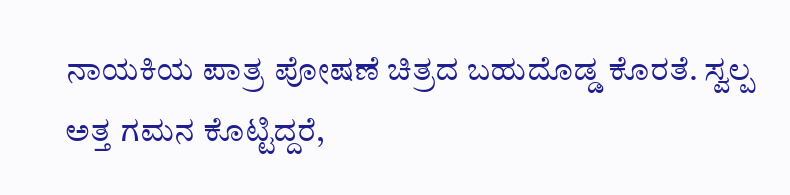ನಾಯಕಿಯ ಪಾತ್ರ ಪೋಷಣೆ ಚಿತ್ರದ ಬಹುದೊಡ್ಡ ಕೊರತೆ. ಸ್ವಲ್ಪ ಅತ್ತ ಗಮನ ಕೊಟ್ಟಿದ್ದರೆ,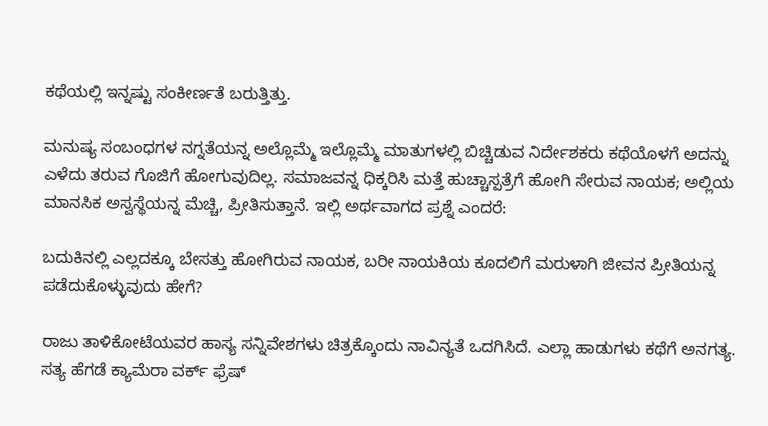ಕಥೆಯಲ್ಲಿ ಇನ್ನಷ್ಟು ಸಂಕೀರ್ಣತೆ ಬರುತ್ತಿತ್ತು.

ಮನುಷ್ಯ ಸಂಬಂಧಗಳ ನಗ್ನತೆಯನ್ನ ಅಲ್ಲೊಮ್ಮೆ ಇಲ್ಲೊಮ್ಮೆ ಮಾತುಗಳಲ್ಲಿ ಬಿಚ್ಚಿಡುವ ನಿರ್ದೇಶಕರು ಕಥೆಯೊಳಗೆ ಅದನ್ನು ಎಳೆದು ತರುವ ಗೊಜಿಗೆ ಹೋಗುವುದಿಲ್ಲ. ಸಮಾಜವನ್ನ ಧಿಕ್ಕರಿಸಿ ಮತ್ತೆ ಹುಚ್ಚಾಸ್ಪತ್ರೆಗೆ ಹೋಗಿ ಸೇರುವ ನಾಯಕ; ಅಲ್ಲಿಯ ಮಾನಸಿಕ ಅಸ್ವಸ್ಥೆಯನ್ನ ಮೆಚ್ಚಿ, ಪ್ರೀತಿಸುತ್ತಾನೆ. ಇಲ್ಲಿ ಅರ್ಥವಾಗದ ಪ್ರಶ್ನೆ ಎಂದರೆ:

ಬದುಕಿನಲ್ಲಿ ಎಲ್ಲದಕ್ಕೂ ಬೇಸತ್ತು ಹೋಗಿರುವ ನಾಯಕ, ಬರೀ ನಾಯಕಿಯ ಕೂದಲಿಗೆ ಮರುಳಾಗಿ ಜೀವನ ಪ್ರೀತಿಯನ್ನ ಪಡೆದುಕೊಳ್ಳುವುದು ಹೇಗೆ?

ರಾಜು ತಾಳಿಕೋಟೆಯವರ ಹಾಸ್ಯ ಸನ್ನಿವೇಶಗಳು ಚಿತ್ರಕ್ಕೊಂದು ನಾವಿನ್ಯತೆ ಒದಗಿಸಿದೆ. ಎಲ್ಲಾ ಹಾಡುಗಳು ಕಥೆಗೆ ಅನಗತ್ಯ.
ಸತ್ಯ ಹೆಗಡೆ ಕ್ಯಾಮೆರಾ ವರ್ಕ್ ಫ್ರೆಷ್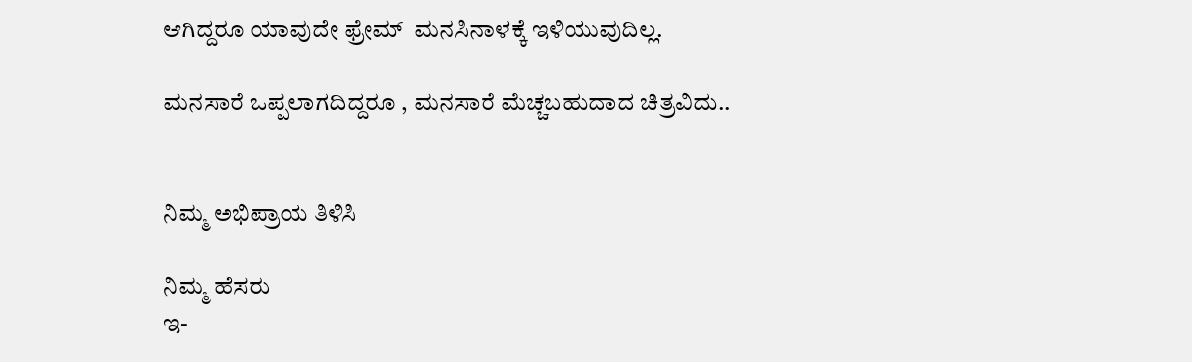ಆಗಿದ್ದರೂ ಯಾವುದೇ ಫ್ರೇಮ್  ಮನಸಿನಾಳಕ್ಕೆ ಇಳಿಯುವುದಿಲ್ಲ.

ಮನಸಾರೆ ಒಪ್ಪಲಾಗದಿದ್ದರೂ , ಮನಸಾರೆ ಮೆಚ್ಚಬಹುದಾದ ಚಿತ್ರವಿದು..


ನಿಮ್ಮ ಅಭಿಪ್ರಾಯ ತಿಳಿಸಿ

ನಿಮ್ಮ ಹೆಸರು
ಇ-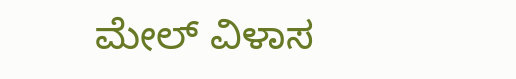ಮೇಲ್ ವಿಳಾಸ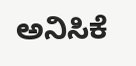ಅನಿಸಿಕೆ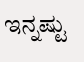ಇನ್ನಷ್ಟು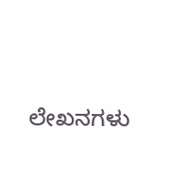ಲೇಖನಗಳು